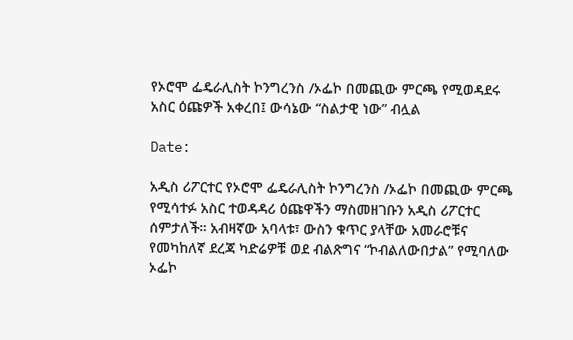የኦሮሞ ፌዴራሊስት ኮንግረንስ /ኦፌኮ በመጪው ምርጫ የሚወዳደሩ አስር ዕጩዎች አቀረበ፤ ውሳኔው “ስልታዊ ነው” ብሏል

Date:

አዲስ ሪፖርተር የኦሮሞ ፌዴራሊስት ኮንግረንስ /ኦፌኮ በመጪው ምርጫ የሚሳተፉ አስር ተወዳዳሪ ዕጩዋችን ማስመዘገቡን አዲስ ሪፖርተር ሰምታለች። አብዛኛው አባላቱ፣ ውስን ቁጥር ያላቸው አመራሮቹና የመካከለኛ ደረጃ ካድሬዎቹ ወደ ብልጽግና “ኮብልለውበታል” የሚባለው ኦፌኮ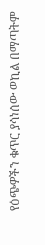የዕጭዎችን ቁጥር ያሳነሰው ወኪል በማጣትም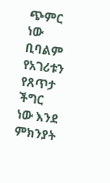ጭምር ነው ቢባልም የአገሪቱን የጸጥታ ችግር ነው እንደ ምክንያት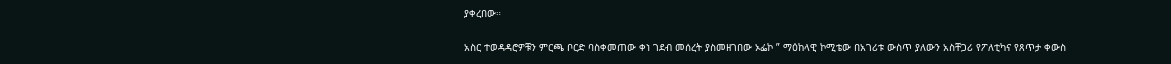ያቀረበው።

አስር ተወዳዳሮዎቹን ምርጫ ቦርድ ባስቀመጠው ቀነ ገደብ መሰረት ያስመዘገበው ኦፌኮ ” ማዕከላዊ ኮሚቴው በአገሪቱ ውስጥ ያለውን አስቸጋሪ የፖለቲካና የጸጥታ ቀውስ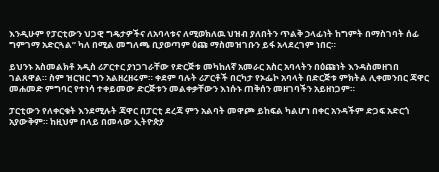እንዲሁም የፓርቲውን ህጋዊ ግዴታዎችና ለአባላቱና ለሚወክለዉ ህዝብ ያለበትን ጥልቅ ኃላፊነት ከግምት በማስገባት ሰፊ ግምገማ አድርጓል” ካለ በሚል መግለጫ ቢያወጣም ዕጩ ማስመዝገቡን ይፋ አላደረገም ነበር።

ይህንኑ አስመልክቶ አዲስ ሪፖርተር ያነጋገራቸው የድርጅቱ መካከለኛ አመራር አስር አባላትን በዕጩነት እንዳስመዘገበ ገልጸዋል። ስም ዝርዝር ግን አልዘረዘሩም። ቀደም ባሉት ሪፖርቶች በርካታ የኦፌኮ አባላት በድርጅቱ ምክትል ሊቀመንበር ጃዋር መሐመድ ምግባር የተነሳ ተቀይመው ድርጅቱን መልቀቃቸውን እነሱኑ ጠቅሰን መዘገባችን አይዘነጋም።

ፓርቲውን የለቀርቁት እንደሚሉት ጃዋር በፓርቲ ደረጃ ምን አልባት መዋጮ ይከፍል ካልሆነ በቀር አንዳችም ድጋፍ አድርጎ አያውቅም። ከዚህም በላይ በመላው ኢትዮጵያ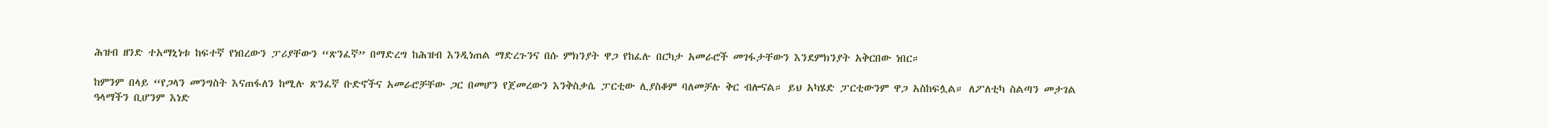ሕዝብ ዘንድ ተአማኒነቱ ከፍተኛ የነበረውን ፓሪያቸውን “ጽንፈኛ” በማድረግ ከሕዝብ እንዲነጠል ማድረጉንና በሱ ምክንያት ዋጋ የከፈሉ በርካታ አመራሮች መገፋታቸውን እንደምክንያት አቅርበው ነበር።

ከምንም በላይ “የጋላን መንግስት እናጠፋለን ከሚሉ ጽንፈኛ ቡድኖችና አመራሮቻቸው ጋር በመሆን የጀመረውን እንቅስቃሴ ፓርቲው ሊያስቆም ባለመቻሉ ቅር ብሎናል። ይህ አካሄድ ፓርቲውንም ዋጋ አስከፍሏል። ለፖለቲካ ስልጣን መታገል ዓላማችን ቢሆንም እነድ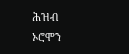ሕዝብ ኦሮሞን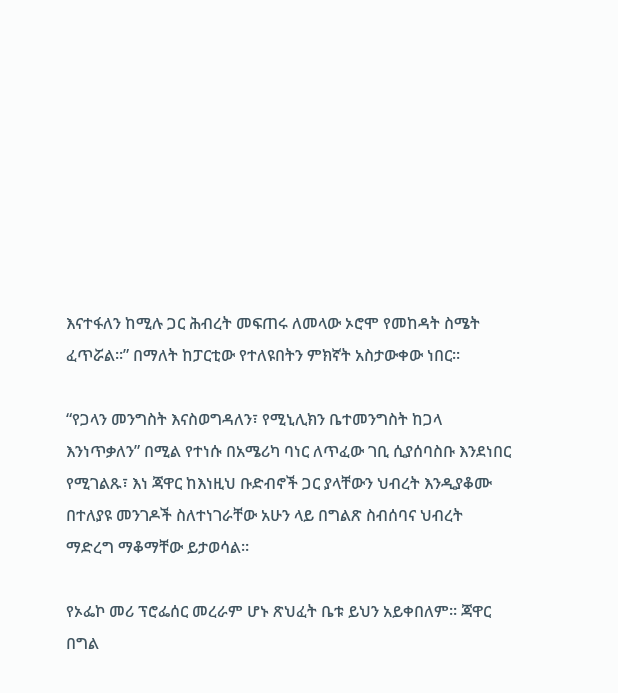እናተፋለን ከሚሉ ጋር ሕብረት መፍጠሩ ለመላው ኦሮሞ የመከዳት ስሜት ፈጥሯል።” በማለት ከፓርቲው የተለዩበትን ምክኛት አስታውቀው ነበር።

“የጋላን መንግስት እናስወግዳለን፣ የሚኒሊክን ቤተመንግስት ከጋላ እንነጥቃለን” በሚል የተነሱ በአሜሪካ ባነር ለጥፈው ገቢ ሲያሰባስቡ እንደነበር የሚገልጹ፣ እነ ጃዋር ከእነዚህ ቡድብኖች ጋር ያላቸውን ህብረት እንዲያቆሙ በተለያዩ መንገዶች ስለተነገራቸው አሁን ላይ በግልጽ ስብሰባና ህብረት ማድረግ ማቆማቸው ይታወሳል።

የኦፌኮ መሪ ፕሮፌሰር መረራም ሆኑ ጽህፈት ቤቱ ይህን አይቀበለም። ጃዋር በግል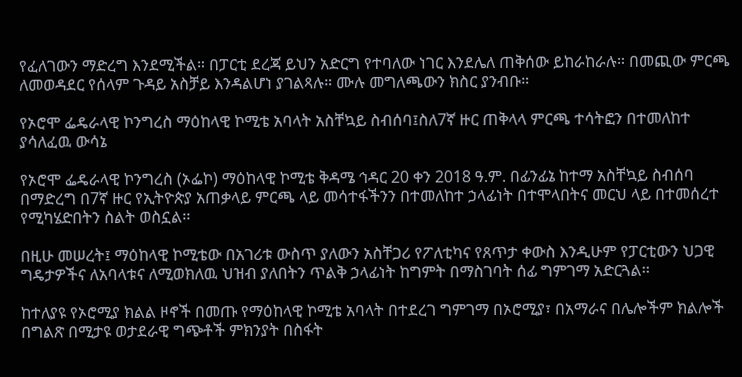የፈለገውን ማድረግ እንደሚችል። በፓርቲ ደረጃ ይህን አድርግ የተባለው ነገር እንደሌለ ጠቅሰው ይከራከራሉ። በመጪው ምርጫ ለመወዳደር የሰላም ጉዳይ አስቻይ እንዳልሆነ ያገልጻሉ። ሙሉ መግለጫውን ክስር ያንብቡ።

የኦሮሞ ፌዴራላዊ ኮንግረስ ማዕከላዊ ኮሚቴ አባላት አስቸኳይ ስብሰባ፤ስለ7ኛ ዙር ጠቅላላ ምርጫ ተሳትፎን በተመለከተ ያሳለፈዉ ውሳኔ

የኦሮሞ ፌዴራላዊ ኮንግረስ (ኦፌኮ) ማዕከላዊ ኮሚቴ ቅዳሜ ኅዳር 20 ቀን 2018 ዓ.ም. በፊንፊኔ ከተማ አስቸኳይ ስብሰባ በማድረግ በ7ኛ ዙር የኢትዮጵያ አጠቃላይ ምርጫ ላይ መሳተፋችንን በተመለከተ ኃላፊነት በተሞላበትና መርህ ላይ በተመሰረተ የሚካሄድበትን ስልት ወስኗል፡፡

በዚሁ መሠረት፤ ማዕከላዊ ኮሚቴው በአገሪቱ ውስጥ ያለውን አስቸጋሪ የፖለቲካና የጸጥታ ቀውስ እንዲሁም የፓርቲውን ህጋዊ ግዴታዎችና ለአባላቱና ለሚወክለዉ ህዝብ ያለበትን ጥልቅ ኃላፊነት ከግምት በማስገባት ሰፊ ግምገማ አድርጓል፡፡

ከተለያዩ የኦሮሚያ ክልል ዞኖች በመጡ የማዕከላዊ ኮሚቴ አባላት በተደረገ ግምገማ በኦሮሚያ፣ በአማራና በሌሎችም ክልሎች በግልጽ በሚታዩ ወታደራዊ ግጭቶች ምክንያት በስፋት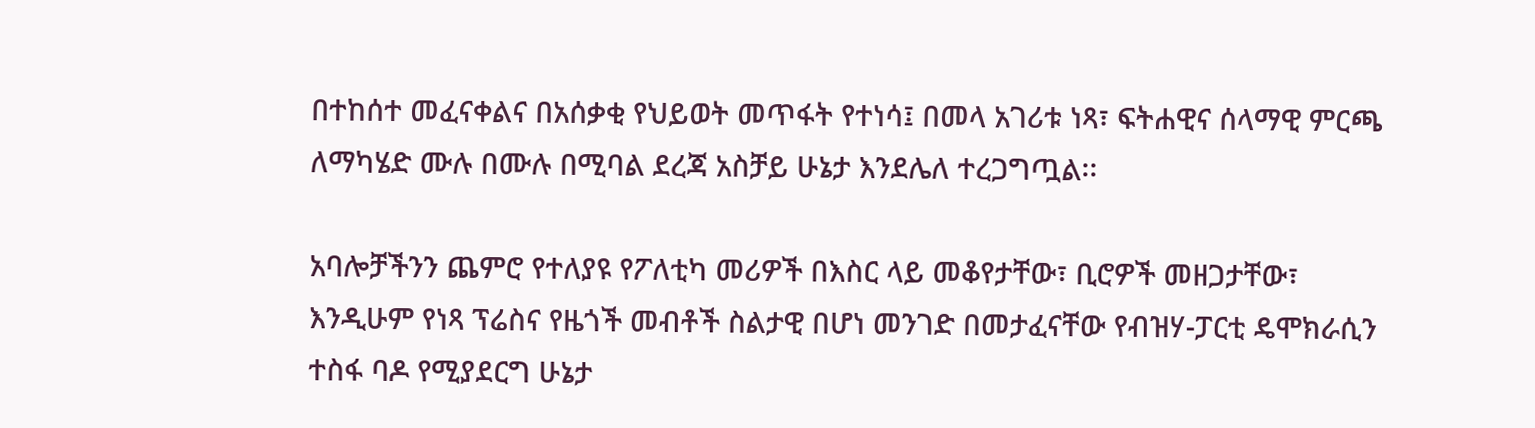በተከሰተ መፈናቀልና በአሰቃቂ የህይወት መጥፋት የተነሳ፤ በመላ አገሪቱ ነጻ፣ ፍትሐዊና ሰላማዊ ምርጫ ለማካሄድ ሙሉ በሙሉ በሚባል ደረጃ አስቻይ ሁኔታ እንደሌለ ተረጋግጧል፡፡

አባሎቻችንን ጨምሮ የተለያዩ የፖለቲካ መሪዎች በእስር ላይ መቆየታቸው፣ ቢሮዎች መዘጋታቸው፣ እንዲሁም የነጻ ፕሬስና የዜጎች መብቶች ስልታዊ በሆነ መንገድ በመታፈናቸው የብዝሃ-ፓርቲ ዴሞክራሲን ተስፋ ባዶ የሚያደርግ ሁኔታ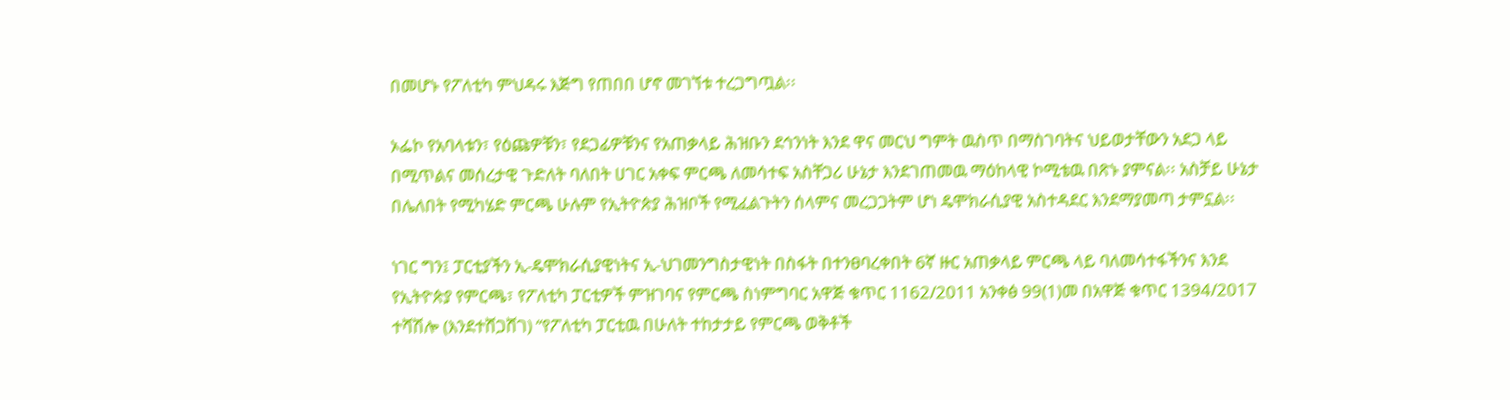በመሆኑ የፖለቲካ ምህዳሩ እጅግ የጠበበ ሆኖ መገኘቱ ተረጋግጧል፡፡

ኦፌኮ የአባላቱን፣ የዕጩዎቹን፣ የደጋፊዎቹንና የአጠቃላይ ሕዝቡን ደኅንነት እንደ ዋና መርህ ግምት ዉስጥ በማስገባትና ህይወታቸውን አደጋ ላይ በሚጥልና መሰረታዊ ጉድለት ባለበት ሀገር አቀፍ ምርጫ ለመሳተፍ አስቸጋሪ ሁኔታ እንደገጠመዉ ማዕከላዊ ኮሚቴዉ በጽኑ ያምናል፡፡ አስቻይ ሁኔታ በሌለበት የሚካሄድ ምርጫ ሁሉም የኢትዮጵያ ሕዝቦች የሚፈልጉትን ሰላምና መረጋጋትም ሆነ ዴሞክራሲያዊ አስተዳደር እንደማያመጣ ታምኗል፡፡

ነገር ግን፤ ፓርቲያችን ኢ-ዴሞክራሲያዊነትና ኢ-ህገመንግስታዊነት በስፋት በተንፀባረቀበት 6ኛ ዙር አጠቃላይ ምርጫ ላይ ባለመሳተፋችንና እንደ የኢትዮጵያ የምርጫ፣ የፖለቲካ ፓርቲዎች ምዝገባና የምርጫ ስነምግባር አዋጅ ቁጥር 1162/2011 አንቀፅ 99(1)መ በአዋጅ ቁጥር 1394/2017 ተሻሽሎ (እንደተሸጋሸገ) “የፖለቲካ ፓርቲዉ በሁለት ተከታታይ የምርጫ ወቅቶች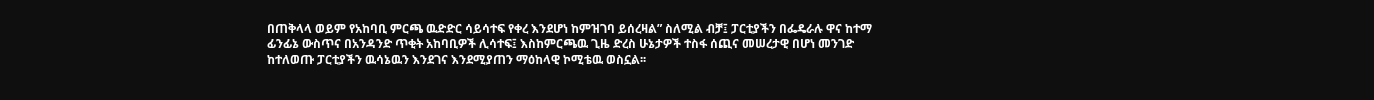በጠቅላላ ወይም የአከባቢ ምርጫ ዉድድር ሳይሳተፍ የቀረ እንደሆነ ከምዝገባ ይሰረዛል” ስለሚል ብቻ፤ ፓርቲያችን በፌዴራሉ ዋና ከተማ ፊንፊኔ ውስጥና በአንዳንድ ጥቂት አከባቢዎች ሊሳተፍ፤ እስከምርጫዉ ጊዜ ድረስ ሁኔታዎች ተስፋ ሰጪና መሠረታዊ በሆነ መንገድ ከተለወጡ ፓርቲያችን ዉሳኔዉን እንደገና እንደሚያጠን ማዕከላዊ ኮሚቴዉ ወስኗል፡፡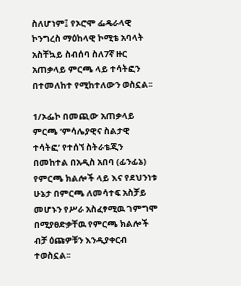ስለሆነም፤ የኦሮሞ ፌዴራላዊ ኮንግረስ ማዕከላዊ ኮሚቴ አባላት አስቸኳይ ስብሰባ ስለ7ኛ ዙር አጠቃላይ ምርጫ ላይ ተሳትፎን በተመለከተ የሚከተለውን ወስኗል፡፡

1/ኦፌኮ በመጪው አጠቃላይ ምርጫ ‘ምሳሌያዊና ስልታዊ ተሳትፎ’ የተሰኘ ስትራቴጂን በመከተል በአዲስ አበባ (ፊንፊኔ) የምርጫ ክልሎች ላይ እና የደህንነቱ ሁኔታ በምርጫ ለመሳተፍ አስቻይ መሆኑን የሥራ አስፈፃሚዉ ገምግሞ በሚያፀድቃቸዉ የምርጫ ክልሎች ብቻ ዕጩዎቹን እንዲያቀርብ ተወስኗል፡፡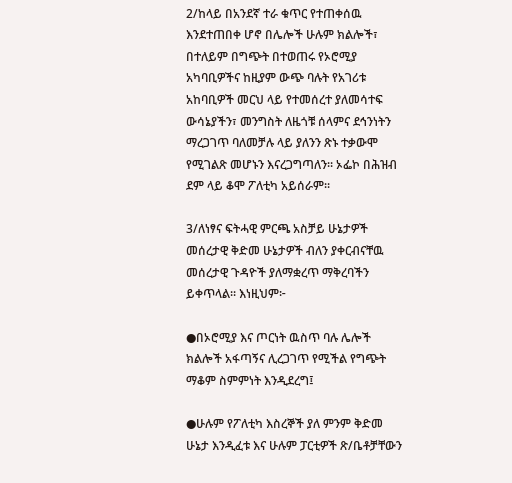2/ከላይ በአንደኛ ተራ ቁጥር የተጠቀሰዉ እንደተጠበቀ ሆኖ በሌሎች ሁሉም ክልሎች፣ በተለይም በግጭት በተወጠሩ የኦሮሚያ አካባቢዎችና ከዚያም ውጭ ባሉት የአገሪቱ አከባቢዎች መርህ ላይ የተመሰረተ ያለመሳተፍ ውሳኔያችን፣ መንግስት ለዜጎቹ ሰላምና ደኅንነትን ማረጋገጥ ባለመቻሉ ላይ ያለንን ጽኑ ተቃውሞ የሚገልጽ መሆኑን እናረጋግጣለን፡፡ ኦፌኮ በሕዝብ ደም ላይ ቆሞ ፖለቲካ አይሰራም፡፡

3/ለነፃና ፍትሓዊ ምርጫ አስቻይ ሁኔታዎች መሰረታዊ ቅድመ ሁኔታዎች ብለን ያቀርብናቸዉ መሰረታዊ ጉዳዮች ያለማቋረጥ ማቅረባችን ይቀጥላል፡፡ እነዚህም፦

●በኦሮሚያ እና ጦርነት ዉስጥ ባሉ ሌሎች ክልሎች አፋጣኝና ሊረጋገጥ የሚችል የግጭት ማቆም ስምምነት እንዲደረግ፤

●ሁሉም የፖለቲካ እስረኞች ያለ ምንም ቅድመ ሁኔታ እንዲፈቱ እና ሁሉም ፓርቲዎች ጽ/ቤቶቻቸውን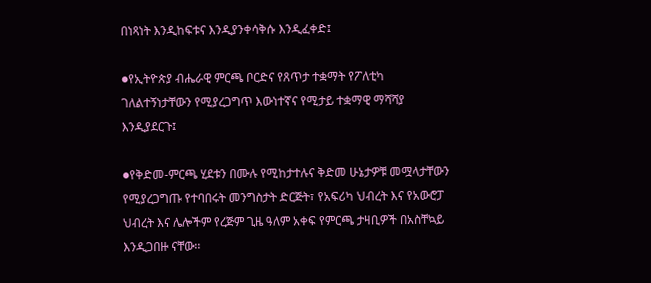በነጻነት እንዲከፍቱና እንዲያንቀሳቅሱ እንዲፈቀድ፤

●የኢትዮጵያ ብሔራዊ ምርጫ ቦርድና የጸጥታ ተቋማት የፖለቲካ ገለልተኝነታቸውን የሚያረጋግጥ እውነተኛና የሚታይ ተቋማዊ ማሻሻያ እንዲያደርጉ፤

●የቅድመ-ምርጫ ሂደቱን በሙሉ የሚከታተሉና ቅድመ ሁኔታዎቹ መሟላታቸውን የሚያረጋግጡ የተባበሩት መንግስታት ድርጅት፣ የአፍሪካ ህብረት እና የአውሮፓ ህብረት እና ሌሎችም የረጅም ጊዜ ዓለም አቀፍ የምርጫ ታዛቢዎች በአስቸኳይ እንዲጋበዙ ናቸው፡፡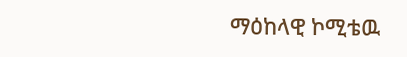ማዕከላዊ ኮሚቴዉ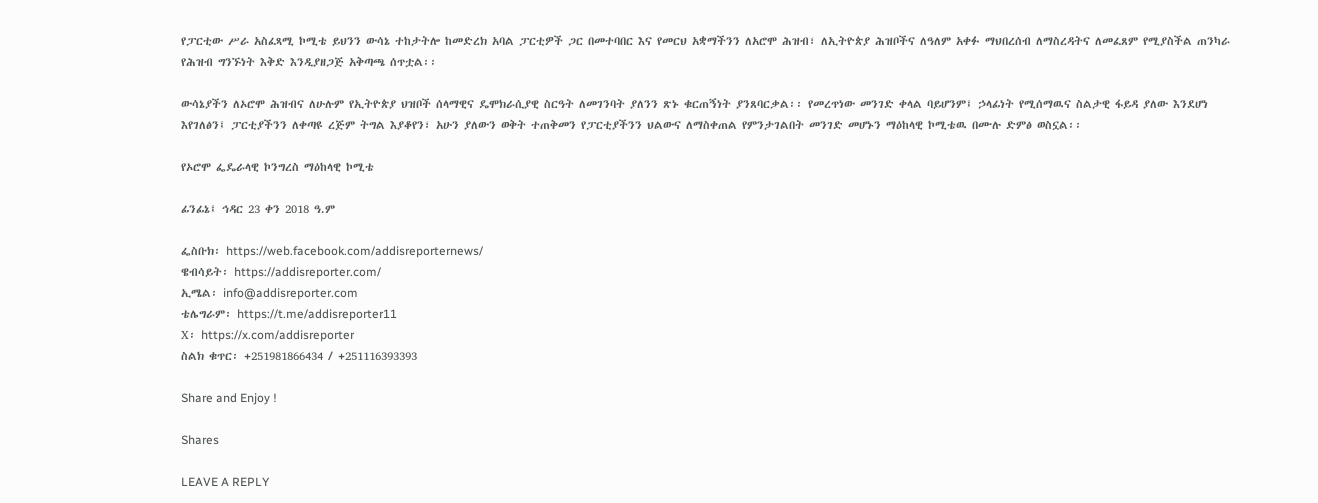የፓርቲው ሥራ አስፈጻሚ ኮሚቴ ይህንን ውሳኔ ተከታትሎ ከመድረክ አባል ፓርቲዎች ጋር በመተባበር እና የመርህ አቋማችንን ለአሮሞ ሕዝብ፣ ለኢትዮጵያ ሕዝቦችና ለዓለም አቀፉ ማህበረሰብ ለማስረዳትና ለመፈጸም የሚያስችል ጠንካራ የሕዝብ ግንኙነት እቅድ እንዲያዘጋጅ አቅጣጫ ሰጥቷል፡፡

ውሳኔያችን ለኦሮሞ ሕዝብና ለሁሉም የኢትዮጵያ ህዝቦች ሰላማዊና ዴሞክራሲያዊ ስርዓት ለመገንባት ያለንን ጽኑ ቁርጠኝነት ያንጸባርቃል፡፡ የመረጥነው መንገድ ቀላል ባይሆንም፤ ኃላፊነት የሚሰማዉና ስልታዊ ፋይዳ ያለው እንደሆነ እየገለፅን፤ ፓርቲያችንን ለቀጣዩ ረጅም ትግል እያቆየን፣ አሁን ያለውን ወቅት ተጠቅመን የፓርቲያችንን ህልውና ለማስቀጠል የምንታገልበት መንገድ መሆኑን ማዕከላዊ ኮሚቴዉ በሙሉ ድምፅ ወስኗል፡፡

የኦሮሞ ፌዴራላዊ ኮንግረስ ማዕከላዊ ኮሚቴ

ፊንፊኔ፤ ኅዳር 23 ቀን 2018 ዓ.ም

ፌስቡክ፡ https://web.facebook.com/addisreporternews/
ዌብሳይት፡ https://addisreporter.com/
ኢሜል፡ info@addisreporter.com
ቴሌግራም፡ https://t.me/addisreporter11
X፡ https://x.com/addisreporter
ስልክ ቁጥር፡ +251981866434 / +251116393393

Share and Enjoy !

Shares

LEAVE A REPLY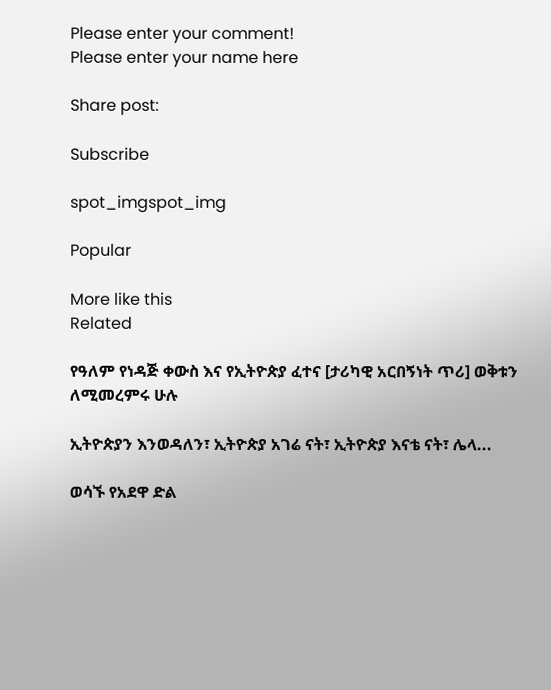Please enter your comment!
Please enter your name here

Share post:

Subscribe

spot_imgspot_img

Popular

More like this
Related

የዓለም የነዳጅ ቀውስ እና የኢትዮጵያ ፈተና [ታሪካዊ አርበኝነት ጥሪ] ወቅቱን ለሚመረምሩ ሁሉ

ኢትዮጵያን እንወዳለን፣ ኢትዮጵያ አገሬ ናት፣ ኢትዮጵያ እናቴ ናት፣ ሌላ...

ወሳኙ የአደዋ ድል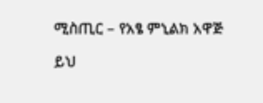ሚስጢር – የአፄ ምኒልክ አዋጅ

ይህ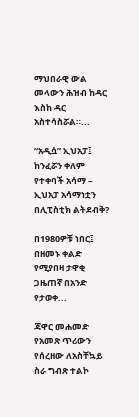ማህበራዊ ውል መላውን ሕዝብ ከዳር እስከ ዳር አስተሳስሯል።...

“አዲሷ” ኢህአፓ፤ ከንፈሯን ቀለም የተቀባች አሳማ – ኢህአፓ አሳማነቷን በሊፒስቲክ ልትደብቅ?

በ1980ዎቹ ነበር፤ በዘመኑ ቀልድ የሚያበዛ ታዋቂ ጋዜጠኛ በአንድ የታወቀ...

ጃዋር መሐመድ የአመጽ ጥሪውን የሰረዘው ለአስቸኳይ ስራ ግብጽ ተልኮ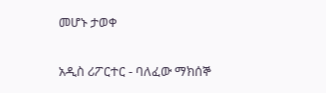መሆኑ ታወቀ

አዲስ ሪፖርተር - ባለፈው ማክሰኞ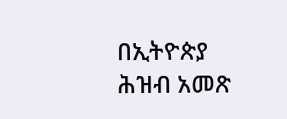በኢትዮጵያ ሕዝብ አመጽ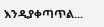እንዲያቀጣጥል...